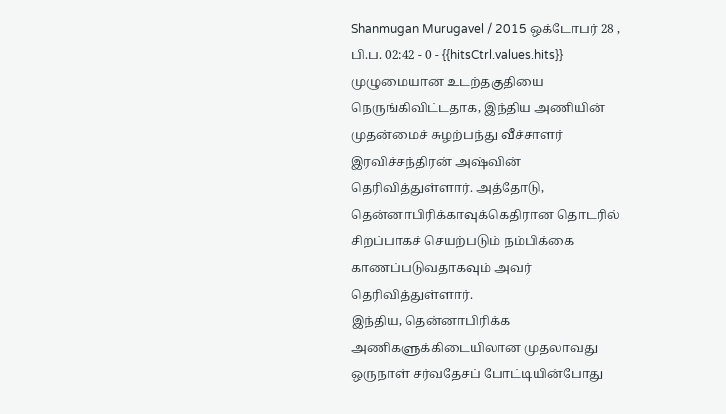Shanmugan Murugavel / 2015 ஒக்டோபர் 28 , பி.ப. 02:42 - 0 - {{hitsCtrl.values.hits}}
முழுமையான உடற்தகுதியை நெருங்கிவிட்டதாக, இந்திய அணியின் முதன்மைச் சுழற்பந்து வீச்சாளர் இரவிச்சந்திரன் அஷ்வின் தெரிவித்துள்ளார். அத்தோடு, தென்னாபிரிக்காவுக்கெதிரான தொடரில் சிறப்பாகச் செயற்படும் நம்பிக்கை காணப்படுவதாகவும் அவர் தெரிவித்துள்ளார்.
இந்திய, தென்னாபிரிக்க அணிகளுக்கிடையிலான முதலாவது ஒருநாள் சர்வதேசப் போட்டியின்போது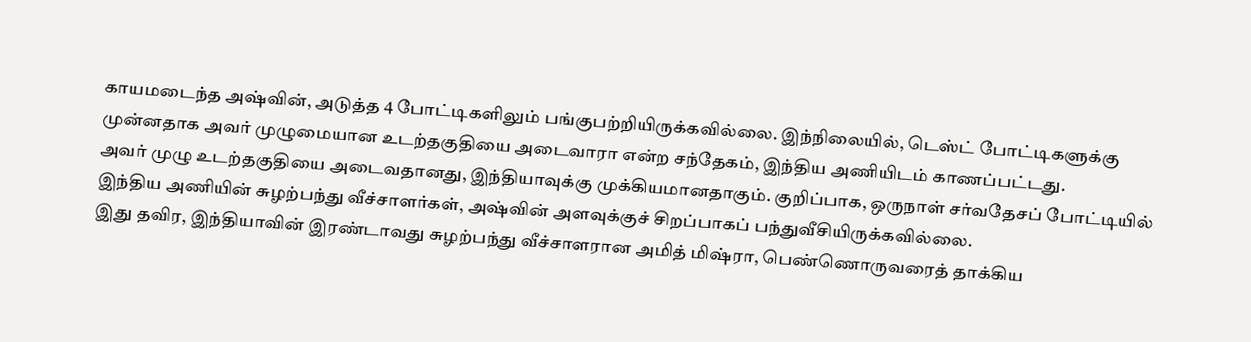காயமடைந்த அஷ்வின், அடுத்த 4 போட்டிகளிலும் பங்குபற்றியிருக்கவில்லை. இந்நிலையில், டெஸ்ட் போட்டிகளுக்கு முன்னதாக அவர் முழுமையான உடற்தகுதியை அடைவாரா என்ற சந்தேகம், இந்திய அணியிடம் காணப்பட்டது.
அவர் முழு உடற்தகுதியை அடைவதானது, இந்தியாவுக்கு முக்கியமானதாகும். குறிப்பாக, ஒருநாள் சர்வதேசப் போட்டியில் இந்திய அணியின் சுழற்பந்து வீச்சாளர்கள், அஷ்வின் அளவுக்குச் சிறப்பாகப் பந்துவீசியிருக்கவில்லை.
இது தவிர, இந்தியாவின் இரண்டாவது சுழற்பந்து வீச்சாளரான அமித் மிஷ்ரா, பெண்ணொருவரைத் தாக்கிய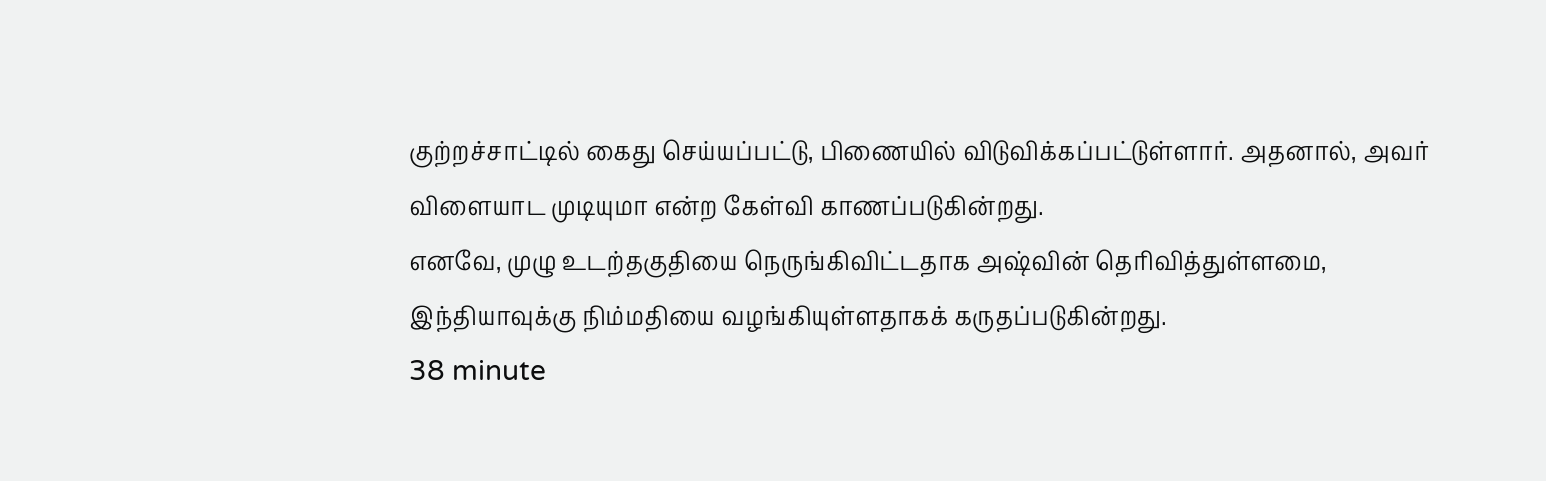குற்றச்சாட்டில் கைது செய்யப்பட்டு, பிணையில் விடுவிக்கப்பட்டுள்ளார். அதனால், அவர் விளையாட முடியுமா என்ற கேள்வி காணப்படுகின்றது.
எனவே, முழு உடற்தகுதியை நெருங்கிவிட்டதாக அஷ்வின் தெரிவித்துள்ளமை, இந்தியாவுக்கு நிம்மதியை வழங்கியுள்ளதாகக் கருதப்படுகின்றது.
38 minute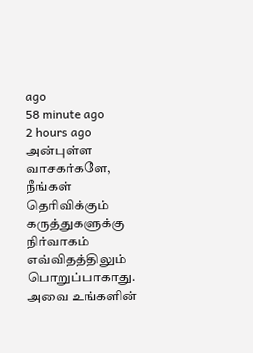ago
58 minute ago
2 hours ago
அன்புள்ள வாசகர்களே,
நீங்கள் தெரிவிக்கும் கருத்துகளுக்கு நிர்வாகம் எவ்விதத்திலும் பொறுப்பாகாது. அவை உங்களின்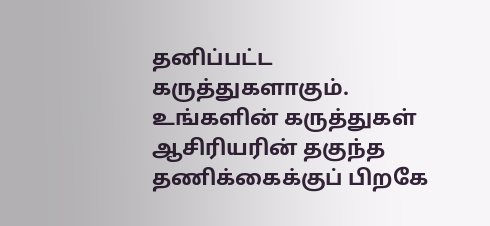தனிப்பட்ட கருத்துகளாகும். உங்களின் கருத்துகள் ஆசிரியரின் தகுந்த தணிக்கைக்குப் பிறகே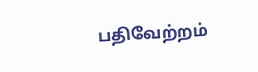பதிவேற்றம்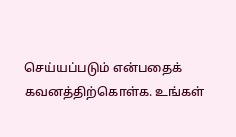செய்யப்படும் என்பதைக் கவனத்திற்கொள்க. உங்கள்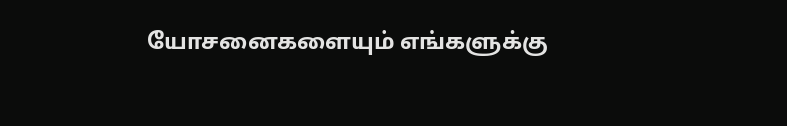யோசனைகளையும் எங்களுக்கு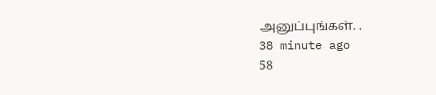அனுப்புங்கள். .
38 minute ago
58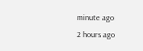minute ago
2 hours ago